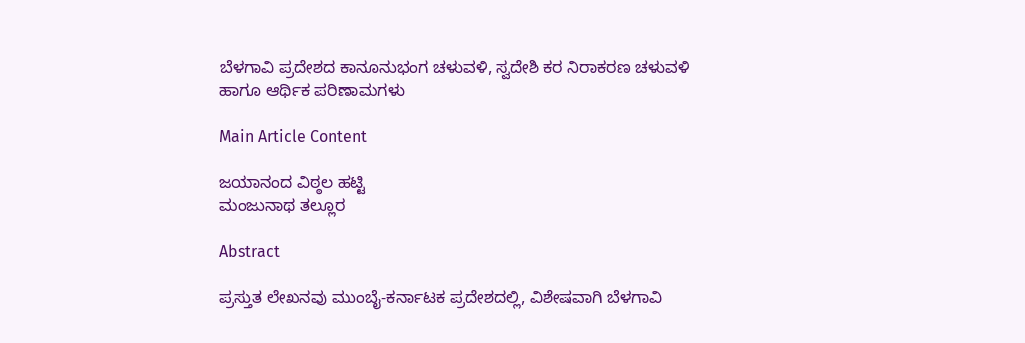ಬೆಳಗಾವಿ ಪ್ರದೇಶದ ಕಾನೂನುಭಂಗ ಚಳುವಳಿ, ಸ್ವದೇಶಿ ಕರ ನಿರಾಕರಣ ಚಳುವಳಿ ಹಾಗೂ ಆರ್ಥಿಕ ಪರಿಣಾಮಗಳು

Main Article Content

ಜಯಾನಂದ ವಿಠ್ಠಲ ಹಟ್ಟಿ
ಮಂಜುನಾಥ ತಲ್ಲೂರ

Abstract

ಪ್ರಸ್ತುತ ಲೇಖನವು ಮುಂಬೈ-ಕರ್ನಾಟಕ ಪ್ರದೇಶದಲ್ಲಿ, ವಿಶೇಷವಾಗಿ ಬೆಳಗಾವಿ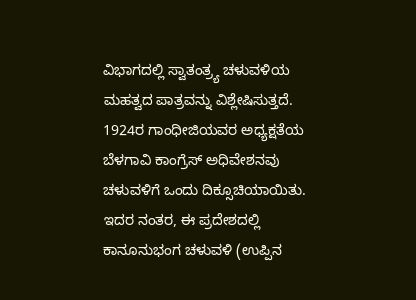ವಿಭಾಗದಲ್ಲಿ ಸ್ವಾತಂತ್ರ್ಯ ಚಳುವಳಿಯ ಮಹತ್ವದ ಪಾತ್ರವನ್ನು ವಿಶ್ಲೇಷಿಸುತ್ತದೆ. 1924ರ ಗಾಂಧೀಜಿಯವರ ಅಧ್ಯಕ್ಷತೆಯ ಬೆಳಗಾವಿ ಕಾಂಗ್ರೆಸ್ ಅಧಿವೇಶನವು ಚಳುವಳಿಗೆ ಒಂದು ದಿಕ್ಸೂಚಿಯಾಯಿತು. ಇದರ ನಂತರ, ಈ ಪ್ರದೇಶದಲ್ಲಿ ಕಾನೂನುಭಂಗ ಚಳುವಳಿ (ಉಪ್ಪಿನ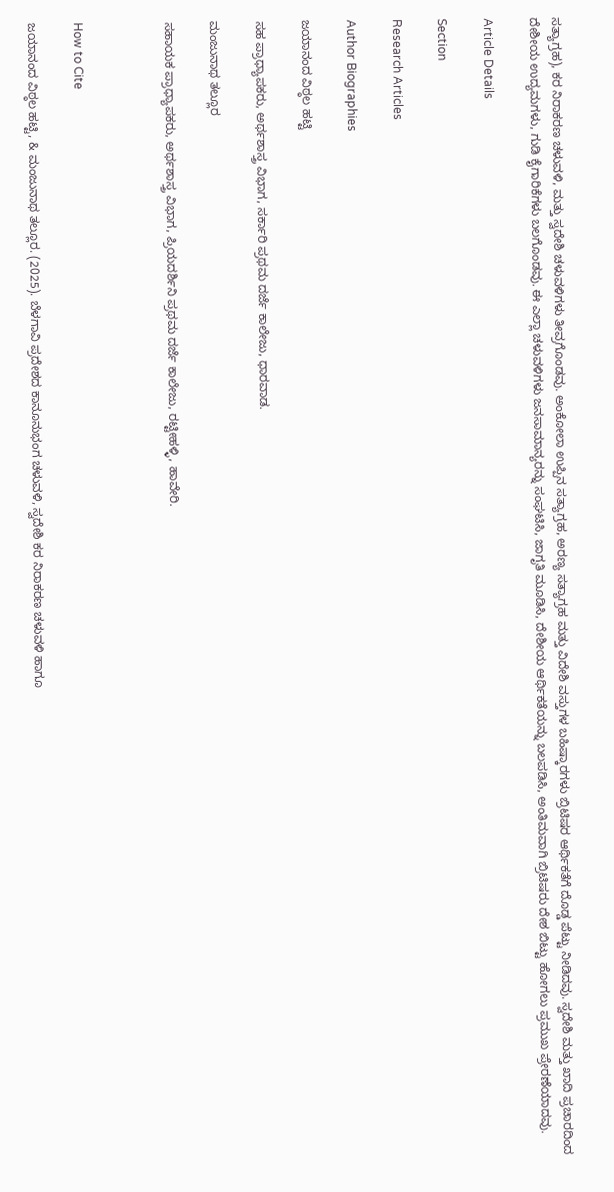ಸತ್ಯಾಗ್ರಹ), ಕರ ನಿರಾಕರಣ ಚಳುವಳಿ, ಮತ್ತು ಸ್ವದೇಶಿ ಚಳುವಳಿಗಳು ತೀವ್ರಗೊಂಡವು. ಅಂಕೋಲಾ ಉಪ್ಪಿನ ಸತ್ಯಾಗ್ರಹ, ಅರಣ್ಯ ಸತ್ಯಾಗ್ರಹ ಮತ್ತು ವಿದೇಶಿ ವಸ್ತುಗಳ ಬಹಿಷ್ಕಾರಗಳು ಬ್ರಿಟಿಷರ ಆರ್ಥಿಕತೆಗೆ ದೊಡ್ಡ ಪೆಟ್ಟು ನೀಡಿದವು. ಸ್ವದೇಶಿ ಮತ್ತು ಖಾದಿ ಪ್ರಚಾರದಿಂದ ದೇಶೀಯ ಉದ್ಯಮಗಳು, ಗುಡಿ ಕೈಗಾರಿಕೆಗಳು ಬಲಗೊಂಡವು. ಈ ಎಲ್ಲಾ ಚಳುವಳಿಗಳು ಜನಸಾಮಾನ್ಯರನ್ನು ಸಂಘಟಿಸಿ, ಜಾಗೃತಿ ಮೂಡಿಸಿ, ದೇಶೀಯ ಆರ್ಥಿಕತೆಯನ್ನು ಬಲಪಡಿಸಿ, ಅಂತಿಮವಾಗಿ ಬ್ರಿಟಿಷರು ದೇಶ ಬಿಟ್ಟು ಹೋಗಲು ಪ್ರಮುಖ ಪ್ರೇರಣೆಯಾದವು.

Article Details

Section

Research Articles

Author Biographies

ಜಯಾನಂದ ವಿಠ್ಠಲ ಹಟ್ಟಿ

ಸಹ ಪ್ರಾಧ್ಯಾಪಕರು, ಅರ್ಥಶಾಸ್ತ್ರ ವಿಭಾಗ, ಸರ್ಕಾರಿ ಪ್ರಥಮ ದರ್ಜೆ ಕಾಲೇಜು, ಧಾರವಾಡ.

ಮಂಜುನಾಥ ತಲ್ಲೂರ

ಸಹಾಯಕ ಪ್ರಾಧ್ಯಾಪಕರು, ಅರ್ಥಶಾಸ್ತ್ರ ವಿಭಾಗ, ಪ್ರಿಯದರ್ಶಿನಿ ಪ್ರಥಮ ದರ್ಜೆ ಕಾಲೇಜು, ರಟ್ಟೀಹಳ್ಳಿ, ಹಾವೇರಿ.



How to Cite

ಜಯಾನಂದ ವಿಠ್ಠಲ ಹಟ್ಟಿ, & ಮಂಜುನಾಥ ತಲ್ಲೂರ. (2025). ಬೆಳಗಾವಿ ಪ್ರದೇಶದ ಕಾನೂನುಭಂಗ ಚಳುವಳಿ, ಸ್ವದೇಶಿ ಕರ ನಿರಾಕರಣ ಚಳುವಳಿ ಹಾಗೂ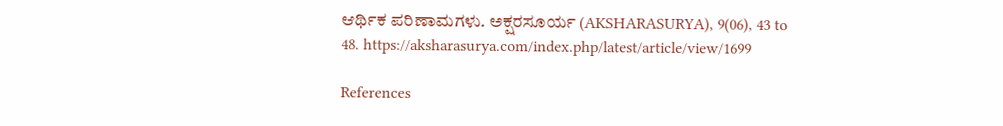ಆರ್ಥಿಕ ಪರಿಣಾಮಗಳು. ಅಕ್ಷರಸೂರ್ಯ (AKSHARASURYA), 9(06), 43 to 48. https://aksharasurya.com/index.php/latest/article/view/1699

References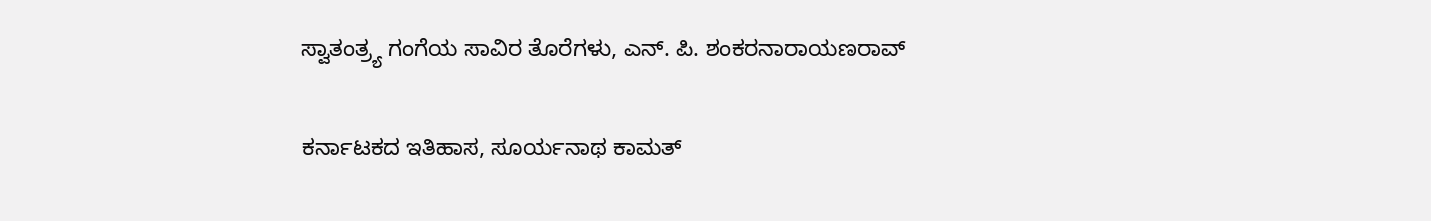ಸ್ವಾತಂತ್ರ್ಯ ಗಂಗೆಯ ಸಾವಿರ ತೊರೆಗಳು, ಎನ್. ಪಿ. ಶಂಕರನಾರಾಯಣರಾವ್

ಕರ್ನಾಟಕದ ಇತಿಹಾಸ, ಸೂರ್ಯನಾಥ ಕಾಮತ್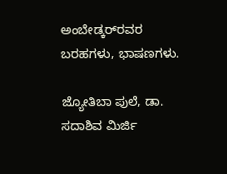ಅಂಬೇಡ್ಕರ್‌ರವರ ಬರಹಗಳು, ಭಾಷಣಗಳು.

ಜ್ಯೋತಿಬಾ ಪುಲೆ, ಡಾ. ಸದಾಶಿವ ಮಿರ್ಜಿ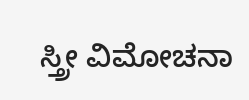ಸ್ತ್ರೀ ವಿಮೋಚನಾ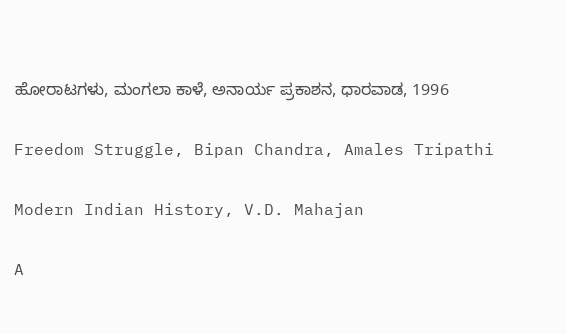ಹೋರಾಟಗಳು, ಮಂಗಲಾ ಕಾಳೆ, ಅನಾರ್ಯ ಪ್ರಕಾಶನ, ಧಾರವಾಡ, 1996

Freedom Struggle, Bipan Chandra, Amales Tripathi

Modern Indian History, V.D. Mahajan

A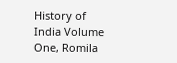History of India Volume One, Romila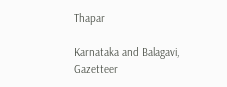Thapar

Karnataka and Balagavi, Gazetteer